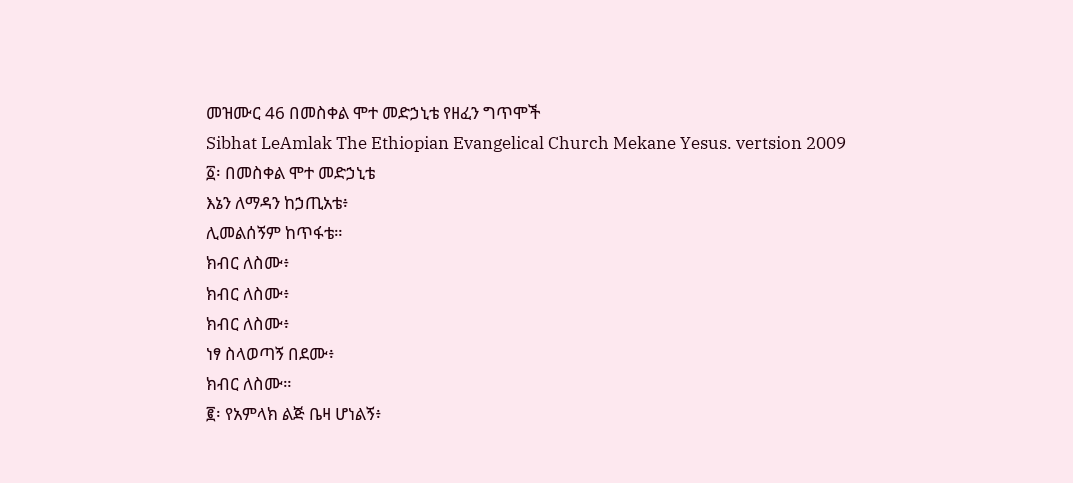መዝሙር 46 በመስቀል ሞተ መድኃኒቴ የዘፈን ግጥሞች
Sibhat LeAmlak The Ethiopian Evangelical Church Mekane Yesus. vertsion 2009
፩፡ በመስቀል ሞተ መድኃኒቴ
እኔን ለማዳን ከኃጢአቴ፥
ሊመልሰኝም ከጥፋቴ።
ክብር ለስሙ፥
ክብር ለስሙ፥
ክብር ለስሙ፥
ነፃ ስላወጣኝ በደሙ፥
ክብር ለስሙ።
፪፡ የአምላክ ልጅ ቤዛ ሆነልኝ፥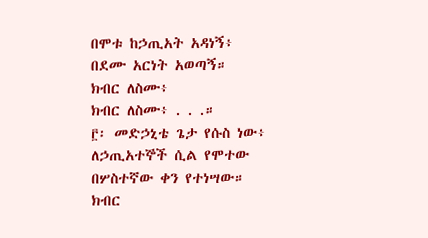በሞቱ ከኃጢአት አዳነኝ፥
በደሙ አርነት አወጣኝ።
ክብር ለስሙ፥
ክብር ለስሙ፥ . . .።
፫፡ መድኃኒቴ ጌታ የሱስ ነው፥
ለኃጢአተኞች ሲል የሞተው
በሦስተኛው ቀን የተነሣው።
ክብር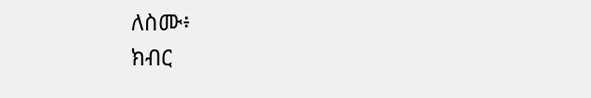ለስሙ፥
ክብር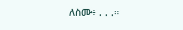ለስሙ፥ . . .።